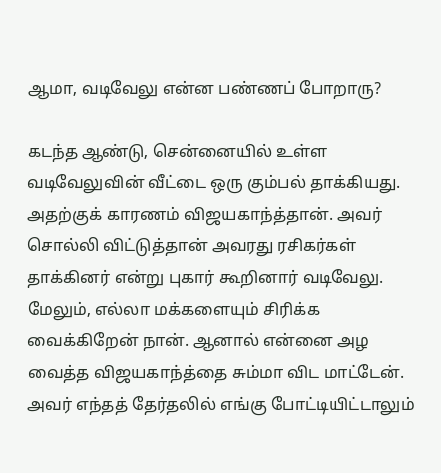ஆமா, வடிவேலு என்ன பண்ணப் போறாரு?

கடந்த ஆண்டு, சென்னையில் உள்ள வடிவேலுவின் வீட்டை ஒரு கும்பல் தாக்கியது. அதற்குக் காரணம் விஜயகாந்த்தான். அவர் சொல்லி விட்டுத்தான் அவரது ரசிகர்கள் தாக்கினர் என்று புகார் கூறினார் வடிவேலு.
மேலும், எல்லா மக்களையும் சிரிக்க வைக்கிறேன் நான். ஆனால் என்னை அழ வைத்த விஜயகாந்த்தை சும்மா விட மாட்டேன். அவர் எந்தத் தேர்தலில் எங்கு போட்டியிட்டாலும்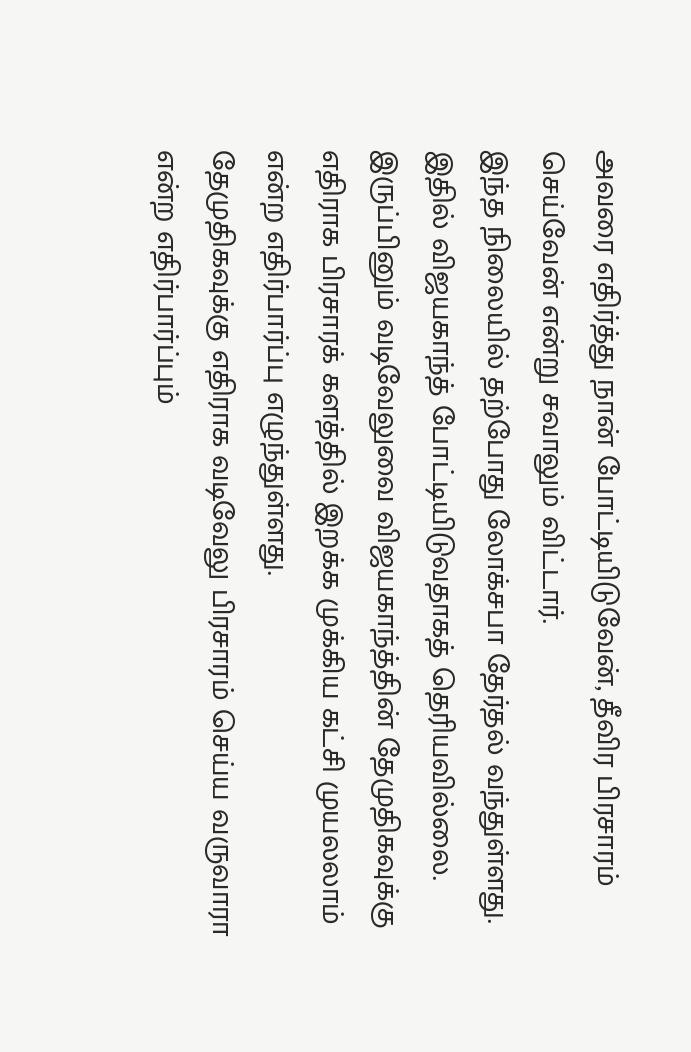அவரை எதிர்த்து நான் போட்டியிடுவேன், தீவிர பிரசாரம் செய்வேன் என்று சவாலும் விட்டார்.
இந்த நிலையில் தற்போது லோக்சபா தேர்தல் வந்துள்ளது. இதில் விஜயகாந்த் போட்டியிடுவதாகத் தெரியவில்லை.
இருப்பினும் வடிவேலுவை விஜயகாந்த்தின் தேமுதிகவுக்கு எதிராக பிரசாரக் களத்தில் இறக்க முக்கிய கட்சி முயலலாம் என்ற எதிர்பார்ப்பு எழுந்துள்ளது.
தேமுதிகவுக்கு எதிராக வடிவேலு பிரசாரம் செய்ய வருவாரா என்ற எதிர்பார்ப்பும்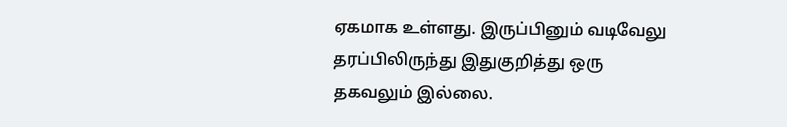ஏகமாக உள்ளது. இருப்பினும் வடிவேலு தரப்பிலிருந்து இதுகுறித்து ஒரு தகவலும் இல்லை.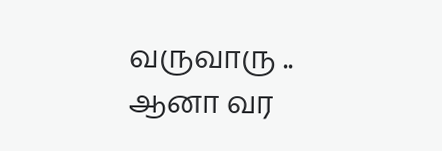வருவாரு .. ஆனா வர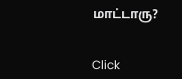மாட்டாரு?


Click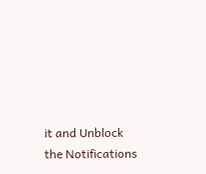it and Unblock the Notifications